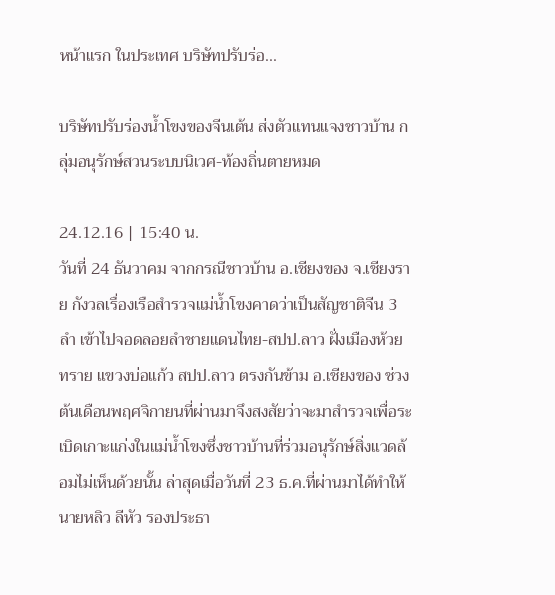หน้าแรก ในประเทศ บริษัทปรับร่อ...

บริษัทปรับร่องน้ำโขงของจีนเต้น ส่งตัวแทนแจงชาวบ้าน กลุ่มอนุรักษ์สวนระบบนิเวศ-ท้องถิ่นตายหมด

24.12.16 | 15:40 น.
วันที่ 24 ธันวาคม จากกรณีชาวบ้าน อ.เชียงของ จ.เชียงราย กังวลเรื่องเรือสำรวจแม่น้ำโขงคาดว่าเป็นสัญชาติจีน 3 ลำ เข้าไปจอดลอยลำชายแดนไทย-สปป.ลาว ฝั่งเมืองห้วยทราย แขวงบ่อแก้ว สปป.ลาว ตรงกันข้าม อ.เชียงของ ช่วงต้นเดือนพฤศจิกายนที่ผ่านมาจึงสงสัยว่าจะมาสำรวจเพื่อระเบิดเกาะแก่งในแม่น้ำโขงซึ่งชาวบ้านที่ร่วมอนุรักษ์สิ่งแวดล้อมไม่เห็นด้วยนั้น ล่าสุดเมื่อวันที่ 23 ธ.ค.ที่ผ่านมาได้ทำให้นายหลิว ลีหัว รองประธา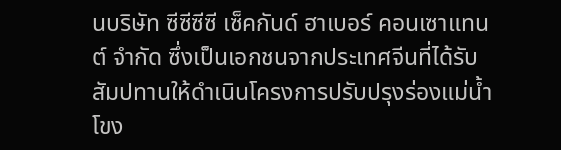นบริษัท ซีซีซีซี เซ็คกันด์ ฮาเบอร์ คอนเซาแทนต์ จำกัด ซึ่งเป็นเอกชนจากประเทศจีนที่ได้รับสัมปทานให้ดำเนินโครงการปรับปรุงร่องแม่น้ำโขง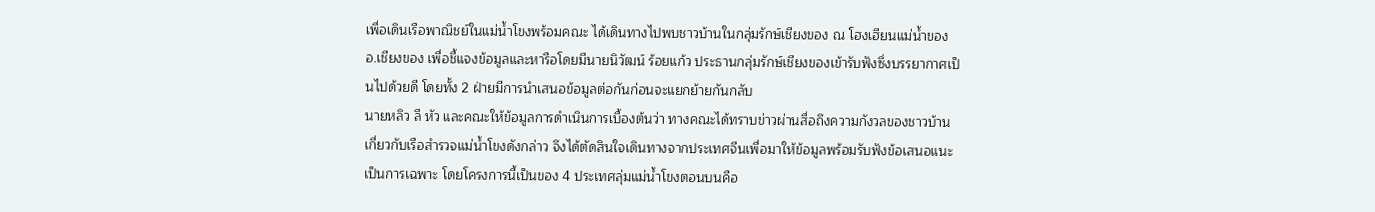เพื่อเดินเรือพาณิชย์ในแม่น้ำโขงพร้อมคณะ ได้เดินทางไปพบชาวบ้านในกลุ่มรักษ์เชียงของ ณ โฮงเฮียนแม่น้ำของ อ.เชียงของ เพื่อชี้แจงข้อมูลและหารือโดยมีนายนิวัฒน์ ร้อยแก้ว ประธานกลุ่มรักษ์เชียงของเข้ารับฟังซึ่งบรรยากาศเป็นไปด้วยดี โดยทั้ง 2 ฝ่ายมีการนำเสนอข้อมูลต่อกันก่อนจะแยกย้ายกันกลับ
นายหลิว ลี หัว และคณะให้ข้อมูลการดำเนินการเบื้องต้นว่า ทางคณะได้ทราบข่าวผ่านสื่อถึงความกังวลของชาวบ้านเกี่ยวกับเรือสำรวจแม่น้ำโขงดังกล่าว จึงได้ตัดสินใจเดินทางจากประเทศจีนเพื่อมาให้ข้อมูลพร้อมรับฟังข้อเสนอแนะเป็นการเฉพาะ โดยโครงการนี้เป็นของ 4 ประเทศลุ่มแม่น้ำโขงตอนบนคือ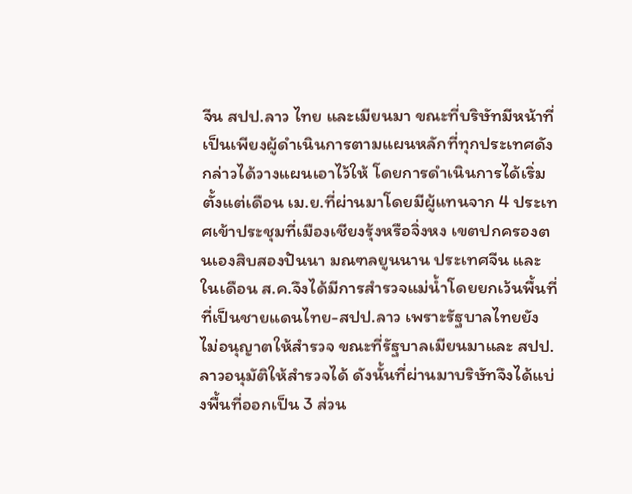จีน สปป.ลาว ไทย และเมียนมา ขณะที่บริษัทมีหน้าที่เป็นเพียงผู้ดำเนินการตามแผนหลักที่ทุกประเทศดังกล่าวได้วางแผนเอาไว้ให้ โดยการดำเนินการได้เริ่มตั้งแต่เดือน เม.ย.ที่ผ่านมาโดยมีผู้แทนจาก 4 ประเทศเข้าประชุมที่เมืองเชียงรุ้งหรือจิ่งหง เขตปกครองตนเองสิบสองปันนา มณฑลยูนนาน ประเทศจีน และในเดือน ส.ค.จึงได้มีการสำรวจแม่น้ำโดยยกเว้นพื้นที่ที่เป็นชายแดนไทย-สปป.ลาว เพราะรัฐบาลไทยยังไม่อนุญาตให้สำรวจ ขณะที่รัฐบาลเมียนมาและ สปป.ลาวอนุมัติให้สำรวจได้ ดังนั้นที่ผ่านมาบริษัทจึงได้แบ่งพื้นที่ออกเป็น 3 ส่วน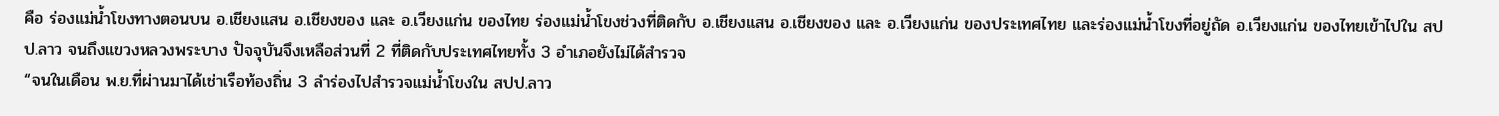คือ ร่องแม่น้ำโขงทางตอนบน อ.เชียงแสน อ.เชียงของ และ อ.เวียงแก่น ของไทย ร่องแม่น้ำโขงช่วงที่ติดกับ อ.เชียงแสน อ.เชียงของ และ อ.เวียงแก่น ของประเทศไทย และร่องแม่น้ำโขงที่อยู่ถัด อ.เวียงแก่น ของไทยเข้าไปใน สปป.ลาว จนถึงแขวงหลวงพระบาง ปัจจุบันจึงเหลือส่วนที่ 2 ที่ติดกับประเทศไทยทั้ง 3 อำเภอยังไม่ได้สำรวจ
“จนในเดือน พ.ย.ที่ผ่านมาได้เช่าเรือท้องถิ่น 3 ลำร่องไปสำรวจแม่น้ำโขงใน สปป.ลาว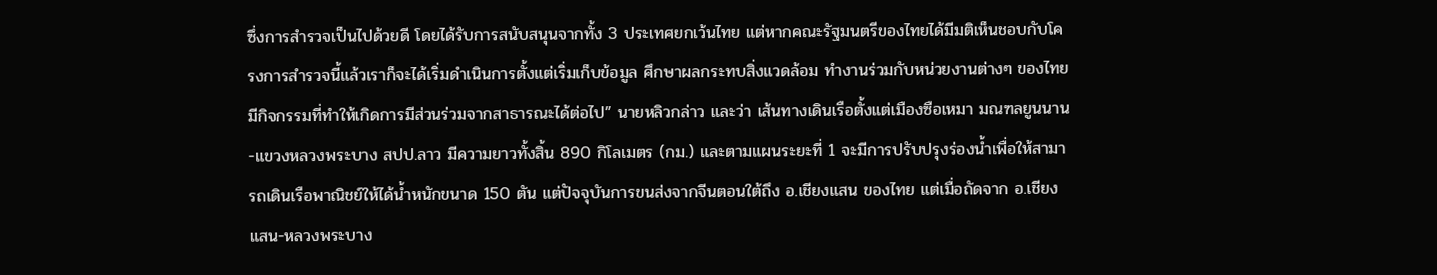ซึ่งการสำรวจเป็นไปด้วยดี โดยได้รับการสนับสนุนจากทั้ง 3 ประเทศยกเว้นไทย แต่หากคณะรัฐมนตรีของไทยได้มีมติเห็นชอบกับโครงการสำรวจนี้แล้วเราก็จะได้เริ่มดำเนินการตั้งแต่เริ่มเก็บข้อมูล ศึกษาผลกระทบสิ่งแวดล้อม ทำงานร่วมกับหน่วยงานต่างๆ ของไทย มีกิจกรรมที่ทำให้เกิดการมีส่วนร่วมจากสาธารณะได้ต่อไป” นายหลิวกล่าว และว่า เส้นทางเดินเรือตั้งแต่เมืองซือเหมา มณฑลยูนนาน-แขวงหลวงพระบาง สปป.ลาว มีความยาวทั้งสิ้น 890 กิโลเมตร (กม.) และตามแผนระยะที่ 1 จะมีการปรับปรุงร่องน้ำเพื่อให้สามารถเดินเรือพาณิชย์ให้ได้น้ำหนักขนาด 150 ตัน แต่ปัจจุบันการขนส่งจากจีนตอนใต้ถึง อ.เชียงแสน ของไทย แต่เมื่อถัดจาก อ.เชียงแสน-หลวงพระบาง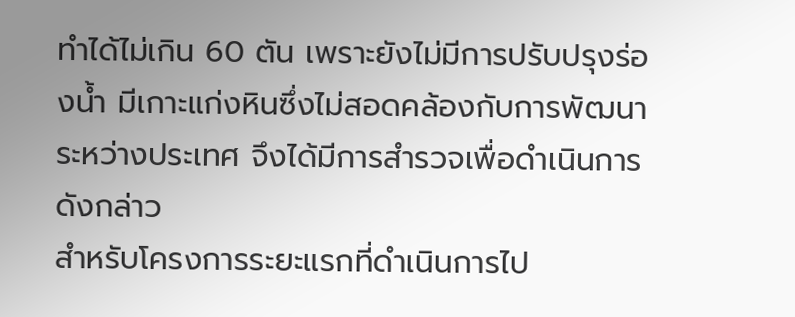ทำได้ไม่เกิน 60 ตัน เพราะยังไม่มีการปรับปรุงร่องน้ำ มีเกาะแก่งหินซึ่งไม่สอดคล้องกับการพัฒนาระหว่างประเทศ จึงได้มีการสำรวจเพื่อดำเนินการดังกล่าว
สำหรับโครงการระยะแรกที่ดำเนินการไป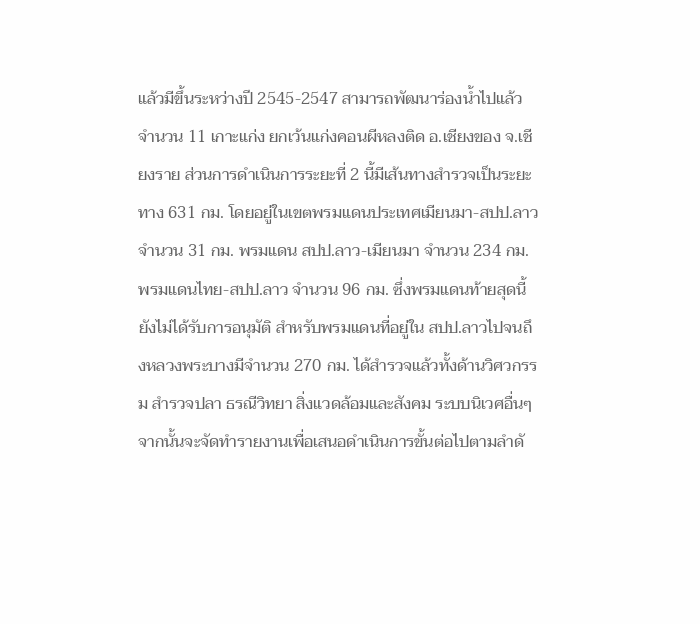แล้วมีขึ้นระหว่างปี 2545-2547 สามารถพัฒนาร่องน้ำไปแล้วจำนวน 11 เกาะแก่ง ยกเว้นแก่งคอนผีหลงติด อ.เชียงของ จ.เชียงราย ส่วนการดำเนินการระยะที่ 2 นี้มีเส้นทางสำรวจเป็นระยะทาง 631 กม. โดยอยู่ในเขตพรมแดนประเทศเมียนมา-สปป.ลาว จำนวน 31 กม. พรมแดน สปป.ลาว-เมียนมา จำนวน 234 กม. พรมแดนไทย-สปป.ลาว จำนวน 96 กม. ซึ่งพรมแดนท้ายสุดนี้ยังไม่ได้รับการอนุมัติ สำหรับพรมแดนที่อยู่ใน สปป.ลาวไปจนถึงหลวงพระบางมีจำนวน 270 กม. ได้สำรวจแล้วทั้งด้านวิศวกรรม สำรวจปลา ธรณีวิทยา สิ่งแวดล้อมและสังคม ระบบนิเวศอื่นๆ จากนั้นจะจัดทำรายงานเพื่อเสนอดำเนินการขั้นต่อไปตามลำดั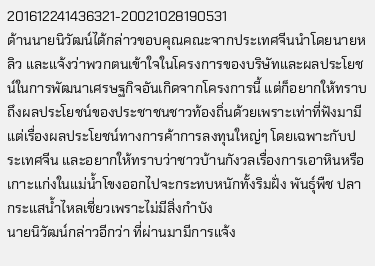201612241436321-20021028190531
ด้านนายนิวัฒน์ได้กล่าวขอบคุณคณะจากประเทศจีนนำโดยนายหลิว และแจ้งว่าพวกตนเข้าใจในโครงการของบริษัทและผลประโยชน์ในการพัฒนาเศรษฐกิจอันเกิดจากโครงการนี้ แต่ก็อยากให้ทราบถึงผลประโยชน์ของประชาชนชาวท้องถิ่นด้วยเพราะเท่าที่ฟังมามีแต่เรื่องผลประโยชน์ทางการค้าการลงทุนใหญ่ๆ โดยเฉพาะกับประเทศจีน และอยากให้ทราบว่าชาวบ้านกังวลเรื่องการเอาหินหรือเกาะแก่งในแม่น้ำโขงออกไปจะกระทบหนักทั้งริมฝั่ง พันธุ์พืช ปลา กระแสน้ำไหลเชี่ยวเพราะไม่มีสิ่งกำบัง
นายนิวัฒน์กล่าวอีกว่า ที่ผ่านมามีการแจ้ง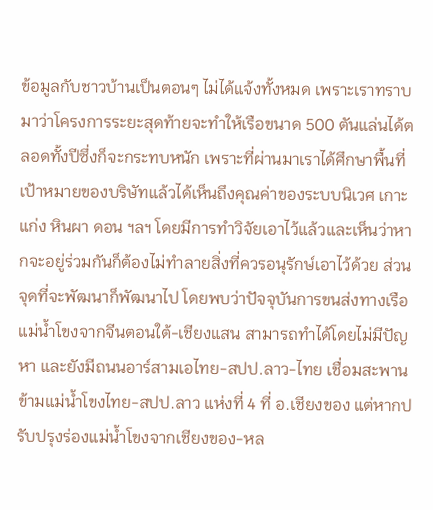ข้อมูลกับชาวบ้านเป็นตอนๆ ไม่ได้แจ้งทั้งหมด เพราะเราทราบมาว่าโครงการระยะสุดท้ายจะทำให้เรือขนาด 500 ตันแล่นได้ตลอดทั้งปีซึ่งก็จะกระทบหนัก เพราะที่ผ่านมาเราได้ศึกษาพื้นที่เป้าหมายของบริษัทแล้วได้เห็นถึงคุณค่าของระบบนิเวศ เกาะแก่ง หินผา ดอน ฯลฯ โดยมีการทำวิจัยเอาไว้แล้วและเห็นว่าหากจะอยู่ร่วมกันก็ต้องไม่ทำลายสิ่งที่ควรอนุรักษ์เอาไว้ด้วย ส่วนจุดที่จะพัฒนาก็พัฒนาไป โดยพบว่าปัจจุบันการขนส่งทางเรือแม่น้ำโขงจากจีนตอนใต้-เชียงแสน สามารถทำได้โดยไม่มีปัญหา และยังมีถนนอาร์สามเอไทย-สปป.ลาว-ไทย เชื่อมสะพานข้ามแม่น้ำโขงไทย-สปป.ลาว แห่งที่ 4 ที่ อ.เชียงของ แต่หากปรับปรุงร่องแม่น้ำโขงจากเชียงของ-หล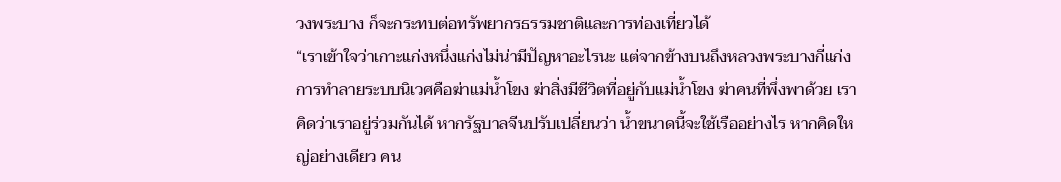วงพระบาง ก็จะกระทบต่อทรัพยากรธรรมชาติและการท่องเที่ยวได้
“เราเข้าใจว่าเกาะแก่งหนึ่งแก่งไม่น่ามีปัญหาอะไรนะ แต่จากข้างบนถึงหลวงพระบางกี่แก่ง การทำลายระบบนิเวศคือฆ่าแม่น้ำโขง ฆ่าสิ่งมีชีวิตที่อยู่กับแม่น้ำโขง ฆ่าคนที่พึ่งพาด้วย เราคิดว่าเราอยู่ร่วมกันได้ หากรัฐบาลจีนปรับเปลี่ยนว่า น้ำขนาดนี้จะใช้เรืออย่างไร หากคิดใหญ่อย่างเดียว คน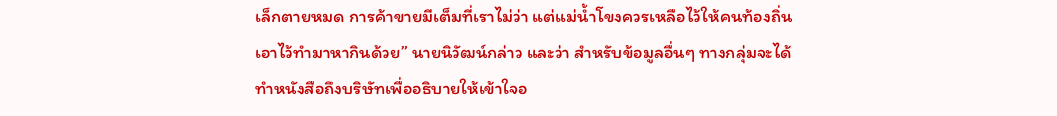เล็กตายหมด การค้าขายมีเต็มที่เราไม่ว่า แต่แม่น้ำโขงควรเหลือไว้ให้คนท้องถิ่นเอาไว้ทำมาหากินด้วย” นายนิวัฒน์กล่าว และว่า สำหรับข้อมูลอื่นๆ ทางกลุ่มจะได้ทำหนังสือถึงบริษัทเพื่ออธิบายให้เข้าใจอ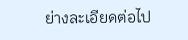ย่างละเอียดต่อไป